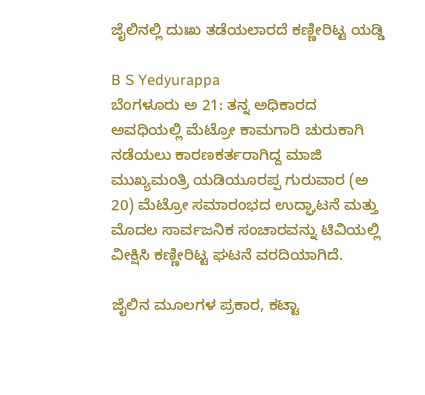ಜೈಲಿನಲ್ಲಿ ದುಃಖ ತಡೆಯಲಾರದೆ ಕಣ್ಣೀರಿಟ್ಟ ಯಡ್ಡಿ

B S Yedyurappa
ಬೆಂಗಳೂರು ಅ 21: ತನ್ನ ಅಧಿಕಾರದ ಅವಧಿಯಲ್ಲಿ ಮೆಟ್ರೋ ಕಾಮಗಾರಿ ಚುರುಕಾಗಿ ನಡೆಯಲು ಕಾರಣಕರ್ತರಾಗಿದ್ದ ಮಾಜಿ ಮುಖ್ಯಮಂತ್ರಿ ಯಡಿಯೂರಪ್ಪ ಗುರುವಾರ (ಅ 20) ಮೆಟ್ರೋ ಸಮಾರಂಭದ ಉದ್ಘಾಟನೆ ಮತ್ತು ಮೊದಲ ಸಾರ್ವಜನಿಕ ಸಂಚಾರವನ್ನು ಟಿವಿಯಲ್ಲಿ ವೀಕ್ಷಿಸಿ ಕಣ್ಣೀರಿಟ್ಟ ಘಟನೆ ವರದಿಯಾಗಿದೆ.

ಜೈಲಿನ ಮೂಲಗಳ ಪ್ರಕಾರ, ಕಟ್ಟಾ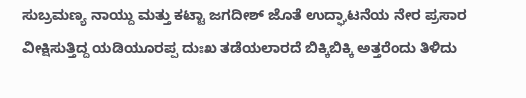ಸುಬ್ರಮಣ್ಯ ನಾಯ್ದು ಮತ್ತು ಕಟ್ಟಾ ಜಗದೀಶ್ ಜೊತೆ ಉದ್ಘಾಟನೆಯ ನೇರ ಪ್ರಸಾರ ವೀಕ್ಷಿಸುತ್ತಿದ್ದ ಯಡಿಯೂರಪ್ಪ ದುಃಖ ತಡೆಯಲಾರದೆ ಬಿಕ್ಕಿಬಿಕ್ಕಿ ಅತ್ತರೆಂದು ತಿಳಿದು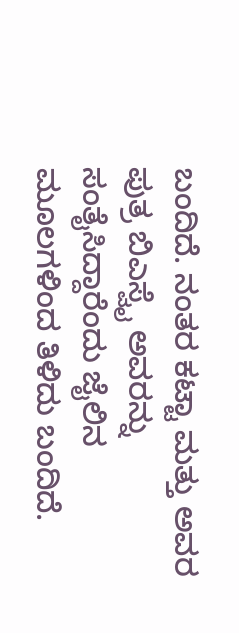ಬಂದಿದೆ. ನಂತರ ಕಟ್ಟಾ ಮತ್ತು ಅವರ ಪುತ್ರ ಬಿಎಸ್ವೈ ಅವರನ್ನು ಸಂತೈಸಿದ್ದಾರೆಂದು ಜೈಲಿನ ಮೂಲಗಳಿಂದ ತಿಳಿದು ಬಂದಿದೆ.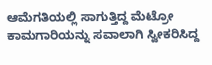ಆಮೆಗತಿಯಲ್ಲಿ ಸಾಗುತ್ತಿದ್ದ ಮೆಟ್ರೋ ಕಾಮಗಾರಿಯನ್ನು ಸವಾಲಾಗಿ ಸ್ವೀಕರಿಸಿದ್ದ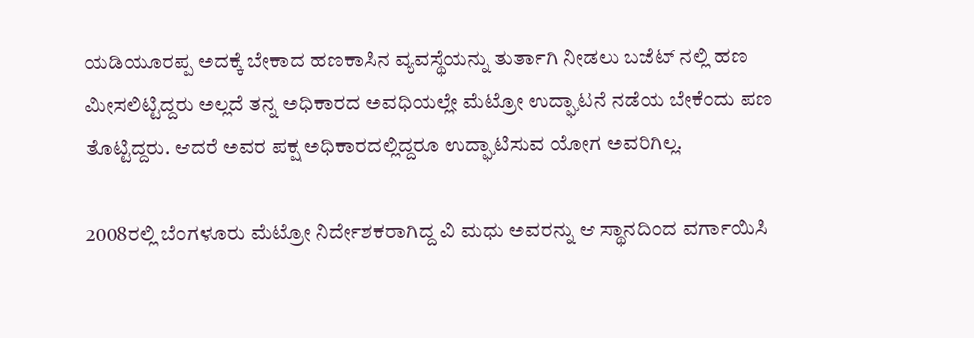ಯಡಿಯೂರಪ್ಪ ಅದಕ್ಕೆ ಬೇಕಾದ ಹಣಕಾಸಿನ ವ್ಯವಸ್ಥೆಯನ್ನು ತುರ್ತಾಗಿ ನೀಡಲು ಬಜೆಟ್ ನಲ್ಲಿ ಹಣ ಮೀಸಲಿಟ್ಟಿದ್ದರು ಅಲ್ಲದೆ ತನ್ನ ಅಧಿಕಾರದ ಅವಧಿಯಲ್ಲೇ ಮೆಟ್ರೋ ಉದ್ಘಾಟನೆ ನಡೆಯ ಬೇಕೆಂದು ಪಣ ತೊಟ್ಟಿದ್ದರು. ಆದರೆ ಅವರ ಪಕ್ಷ ಅಧಿಕಾರದಲ್ಲಿದ್ದರೂ ಉದ್ಘಾಟಿಸುವ ಯೋಗ ಅವರಿಗಿಲ್ಲ.

2008ರಲ್ಲಿ ಬೆಂಗಳೂರು ಮೆಟ್ರೋ ನಿರ್ದೇಶಕರಾಗಿದ್ದ ವಿ ಮಧು ಅವರನ್ನು ಆ ಸ್ಥಾನದಿಂದ ವರ್ಗಾಯಿಸಿ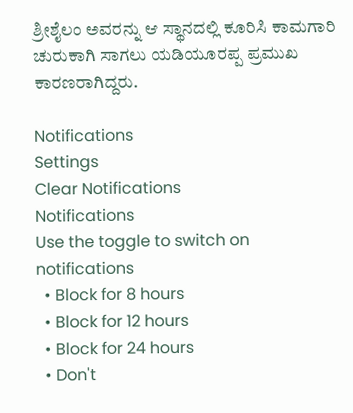ಶ್ರೀಶೈಲಂ ಅವರನ್ನು ಆ ಸ್ಥಾನದಲ್ಲಿ ಕೂರಿಸಿ ಕಾಮಗಾರಿ ಚುರುಕಾಗಿ ಸಾಗಲು ಯಡಿಯೂರಪ್ಪ ಪ್ರಮುಖ ಕಾರಣರಾಗಿದ್ದರು.

Notifications
Settings
Clear Notifications
Notifications
Use the toggle to switch on notifications
  • Block for 8 hours
  • Block for 12 hours
  • Block for 24 hours
  • Don't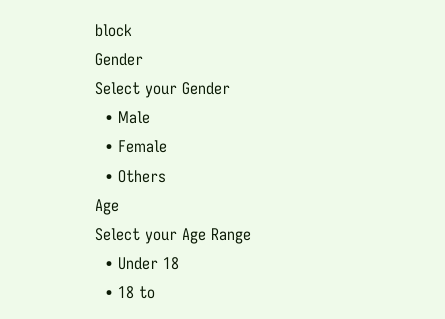block
Gender
Select your Gender
  • Male
  • Female
  • Others
Age
Select your Age Range
  • Under 18
  • 18 to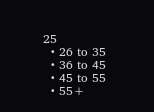25
  • 26 to 35
  • 36 to 45
  • 45 to 55
  • 55+